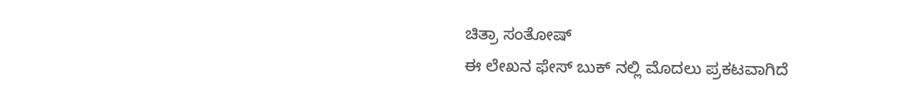ಚಿತ್ರಾ ಸಂತೋಷ್
ಈ ಲೇಖನ ಫೇಸ್ ಬುಕ್ ನಲ್ಲಿ ಮೊದಲು ಪ್ರಕಟವಾಗಿದೆ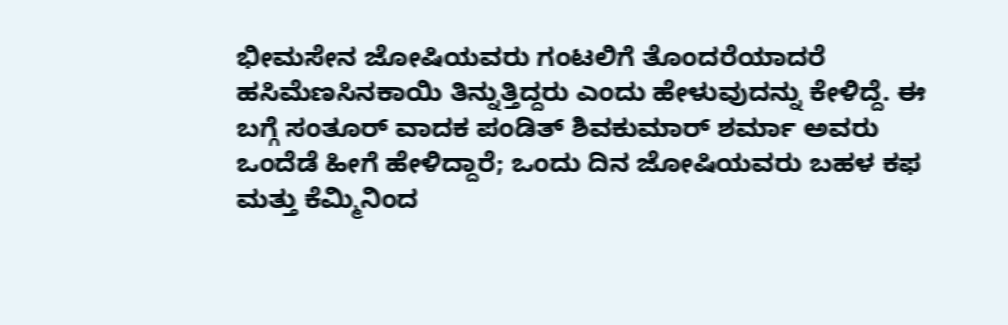ಭೀಮಸೇನ ಜೋಷಿಯವರು ಗಂಟಲಿಗೆ ತೊಂದರೆಯಾದರೆ ಹಸಿಮೆಣಸಿನಕಾಯಿ ತಿನ್ನುತ್ತಿದ್ದರು ಎಂದು ಹೇಳುವುದನ್ನು ಕೇಳಿದ್ದೆ. ಈ ಬಗ್ಗೆ ಸಂತೂರ್ ವಾದಕ ಪಂಡಿತ್ ಶಿವಕುಮಾರ್ ಶರ್ಮಾ ಅವರು ಒಂದೆಡೆ ಹೀಗೆ ಹೇಳಿದ್ದಾರೆ; ಒಂದು ದಿನ ಜೋಷಿಯವರು ಬಹಳ ಕಫ ಮತ್ತು ಕೆಮ್ಮಿನಿಂದ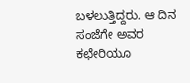ಬಳಲುತ್ತಿದ್ದರು. ಆ ದಿನ ಸಂಜೆಗೇ ಅವರ ಕಛೇರಿಯೂ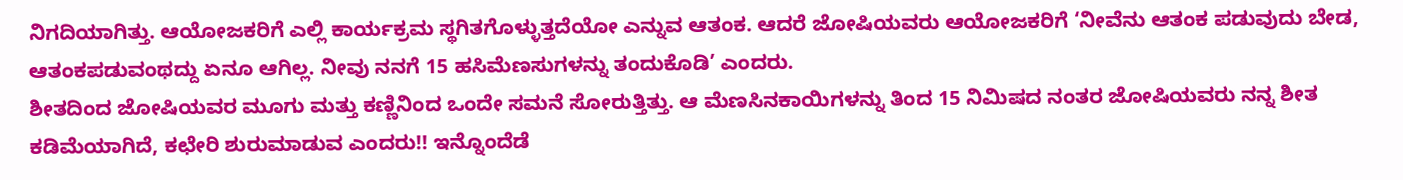ನಿಗದಿಯಾಗಿತ್ತು. ಆಯೋಜಕರಿಗೆ ಎಲ್ಲಿ ಕಾರ್ಯಕ್ರಮ ಸ್ಥಗಿತಗೊಳ್ಳುತ್ತದೆಯೋ ಎನ್ನುವ ಆತಂಕ. ಆದರೆ ಜೋಷಿಯವರು ಆಯೋಜಕರಿಗೆ ‘ನೀವೆನು ಆತಂಕ ಪಡುವುದು ಬೇಡ, ಆತಂಕಪಡುವಂಥದ್ದು ಏನೂ ಆಗಿಲ್ಲ. ನೀವು ನನಗೆ 15 ಹಸಿಮೆಣಸುಗಳನ್ನು ತಂದುಕೊಡಿ’ ಎಂದರು.
ಶೀತದಿಂದ ಜೋಷಿಯವರ ಮೂಗು ಮತ್ತು ಕಣ್ಣಿನಿಂದ ಒಂದೇ ಸಮನೆ ಸೋರುತ್ತಿತ್ತು. ಆ ಮೆಣಸಿನಕಾಯಿಗಳನ್ನು ತಿಂದ 15 ನಿಮಿಷದ ನಂತರ ಜೋಷಿಯವರು ನನ್ನ ಶೀತ ಕಡಿಮೆಯಾಗಿದೆ, ಕಛೇರಿ ಶುರುಮಾಡುವ ಎಂದರು!! ಇನ್ನೊಂದೆಡೆ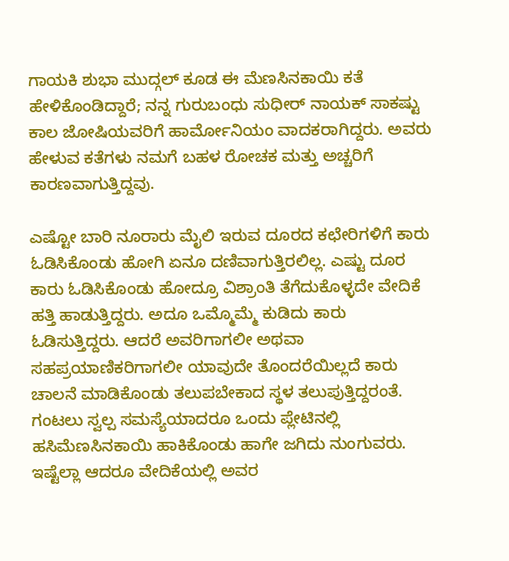ಗಾಯಕಿ ಶುಭಾ ಮುದ್ಗಲ್ ಕೂಡ ಈ ಮೆಣಸಿನಕಾಯಿ ಕತೆ ಹೇಳಿಕೊಂಡಿದ್ದಾರೆ; ನನ್ನ ಗುರುಬಂಧು ಸುಧೀರ್ ನಾಯಕ್ ಸಾಕಷ್ಟು ಕಾಲ ಜೋಷಿಯವರಿಗೆ ಹಾರ್ಮೋನಿಯಂ ವಾದಕರಾಗಿದ್ದರು. ಅವರು ಹೇಳುವ ಕತೆಗಳು ನಮಗೆ ಬಹಳ ರೋಚಕ ಮತ್ತು ಅಚ್ಚರಿಗೆ ಕಾರಣವಾಗುತ್ತಿದ್ದವು.

ಎಷ್ಟೋ ಬಾರಿ ನೂರಾರು ಮೈಲಿ ಇರುವ ದೂರದ ಕಛೇರಿಗಳಿಗೆ ಕಾರು ಓಡಿಸಿಕೊಂಡು ಹೋಗಿ ಏನೂ ದಣಿವಾಗುತ್ತಿರಲಿಲ್ಲ. ಎಷ್ಟು ದೂರ ಕಾರು ಓಡಿಸಿಕೊಂಡು ಹೋದ್ರೂ ವಿಶ್ರಾಂತಿ ತೆಗೆದುಕೊಳ್ಳದೇ ವೇದಿಕೆ ಹತ್ತಿ ಹಾಡುತ್ತಿದ್ದರು. ಅದೂ ಒಮ್ಮೊಮ್ಮೆ ಕುಡಿದು ಕಾರು ಓಡಿಸುತ್ತಿದ್ದರು. ಆದರೆ ಅವರಿಗಾಗಲೀ ಅಥವಾ ಸಹಪ್ರಯಾಣಿಕರಿಗಾಗಲೀ ಯಾವುದೇ ತೊಂದರೆಯಿಲ್ಲದೆ ಕಾರು ಚಾಲನೆ ಮಾಡಿಕೊಂಡು ತಲುಪಬೇಕಾದ ಸ್ಥಳ ತಲುಪುತ್ತಿದ್ದರಂತೆ. ಗಂಟಲು ಸ್ವಲ್ಪ ಸಮಸ್ಯೆಯಾದರೂ ಒಂದು ಪ್ಲೇಟಿನಲ್ಲಿ ಹಸಿಮೆಣಸಿನಕಾಯಿ ಹಾಕಿಕೊಂಡು ಹಾಗೇ ಜಗಿದು ನುಂಗುವರು. ಇಷ್ಟೆಲ್ಲಾ ಆದರೂ ವೇದಿಕೆಯಲ್ಲಿ ಅವರ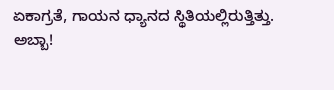ಏಕಾಗ್ರತೆ, ಗಾಯನ ಧ್ಯಾನದ ಸ್ಥಿತಿಯಲ್ಲಿರುತ್ತಿತ್ತು.
ಅಬ್ಬಾ!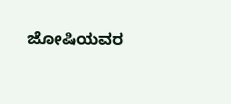ಜೋಷಿಯವರ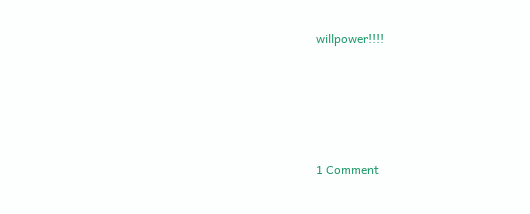willpower!!!!






1 Comment